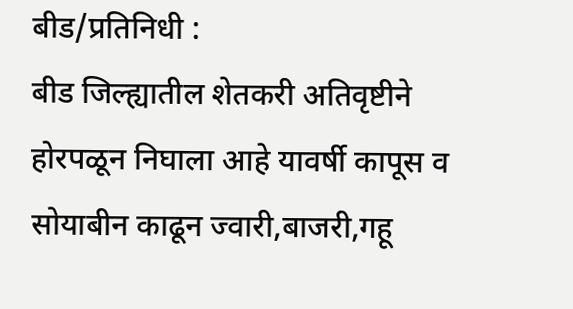बीड/प्रतिनिधी :
बीड जिल्ह्यातील शेतकरी अतिवृष्टीने होरपळून निघाला आहे यावर्षी कापूस व सोयाबीन काढून ज्वारी,बाजरी,गहू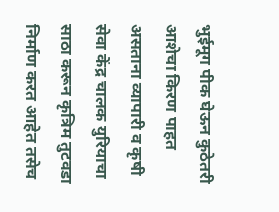भुईमूग पीक घेऊन कुठेतरी आशेचा किरण पाहत असताना व्यापारी व कृषी सेवा केंद्र चालक युरियाचा साठा करून कृत्रिम तुटवडा निर्माण करत आहेत तसेच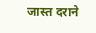जास्त दराने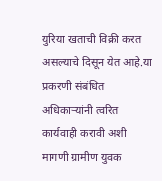युरिया खताची विक्री करत असल्याचे दिसून येत आहे.या प्रकरणी संबंधित अधिकाऱ्यांनी त्वरित कार्यवाही करावी अशी मागणी ग्रामीण युवक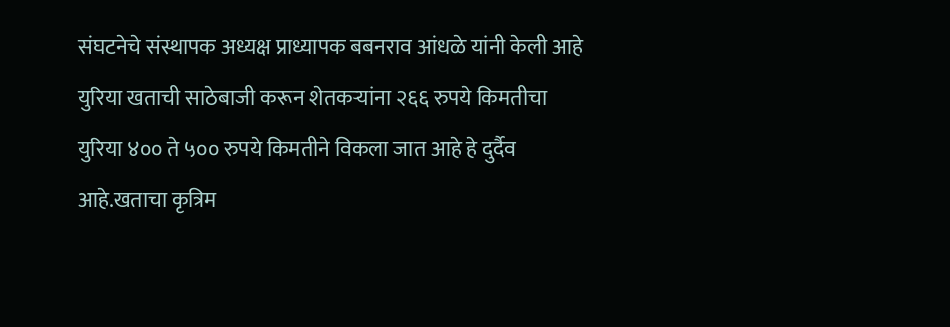संघटनेचे संस्थापक अध्यक्ष प्राध्यापक बबनराव आंधळे यांनी केली आहे युरिया खताची साठेबाजी करून शेतकऱ्यांना २६६ रुपये किमतीचा युरिया ४०० ते ५०० रुपये किमतीने विकला जात आहे हे दुर्दैव आहे.खताचा कृत्रिम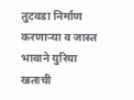तुटवडा निर्माण करणाऱ्या व जास्त भावाने युरिया खताची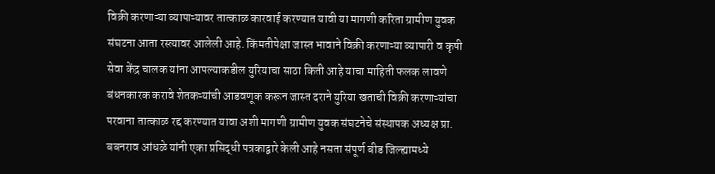विक्री करणाऱ्या व्यापाऱ्यावर तात्काळ कारवाई करण्यात यावी या मागणी करिता ग्रामीण युवक संघटना आता रस्त्यावर आलेली आहे. किंमतीपेक्षा जास्त भावाने विक्री करणाऱ्या व्यापारी व कृषी सेवा केंद्र चालक यांना आपल्याकडील युरियाचा साठा किती आहे याचा माहिती फलक लावणे बंधनकारक करावे शेतकऱ्यांची आडवणूक करून जास्त दराने युरिया खताची विक्री करणाऱ्यांचा परवाना तात्काळ रद्द करण्यात यावा अशी मागणी ग्रामीण युवक संघटनेचे संस्थापक अध्यक्ष प्रा. बबनराव आंधळे यांनी एका प्रसिद्धी पत्रकाद्वारे केली आहे नसता संपूर्ण बीड जिल्ह्यामध्ये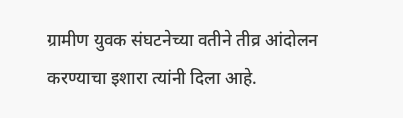ग्रामीण युवक संघटनेच्या वतीने तीव्र आंदोलन करण्याचा इशारा त्यांनी दिला आहे.